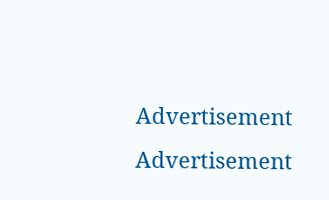Advertisement
Advertisement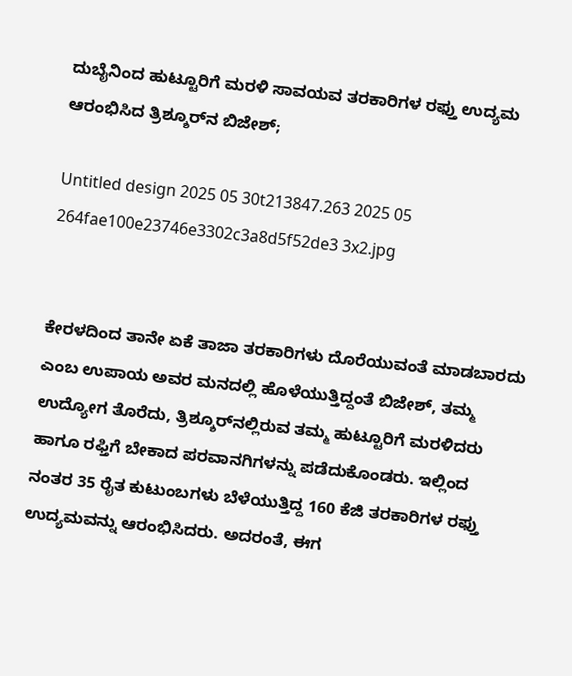ದುಬೈನಿಂದ ಹುಟ್ಟೂರಿಗೆ ಮರಳಿ ಸಾವಯವ ತರಕಾರಿಗಳ ರಫ್ತು ಉದ್ಯಮ ಆರಂಭಿಸಿದ ತ್ರಿಶ್ಶೂರ್‌ನ ಬಿಜೇಶ್;

Untitled design 2025 05 30t213847.263 2025 05 264fae100e23746e3302c3a8d5f52de3 3x2.jpg


ಕೇರಳದಿಂದ ತಾನೇ ಏಕೆ ತಾಜಾ ತರಕಾರಿಗಳು ದೊರೆಯುವಂತೆ ಮಾಡಬಾರದು ಎಂಬ ಉಪಾಯ ಅವರ ಮನದಲ್ಲಿ ಹೊಳೆಯುತ್ತಿದ್ದಂತೆ ಬಿಜೇಶ್, ತಮ್ಮ ಉದ್ಯೋಗ ತೊರೆದು, ತ್ರಿಶ್ಶೂರ್‌ನಲ್ಲಿರುವ ತಮ್ಮ ಹುಟ್ಟೂರಿಗೆ ಮರಳಿದರು ಹಾಗೂ ರಫ್ತಿಗೆ ಬೇಕಾದ ಪರವಾನಗಿಗಳನ್ನು ಪಡೆದುಕೊಂಡರು. ಇಲ್ಲಿಂದ ನಂತರ 35 ರೈತ ಕುಟುಂಬಗಳು ಬೆಳೆಯುತ್ತಿದ್ದ 160 ಕೆಜಿ ತರಕಾರಿಗಳ ರಫ್ತು ಉದ್ಯಮವನ್ನು ಆರಂಭಿಸಿದರು. ಅದರಂತೆ, ಈಗ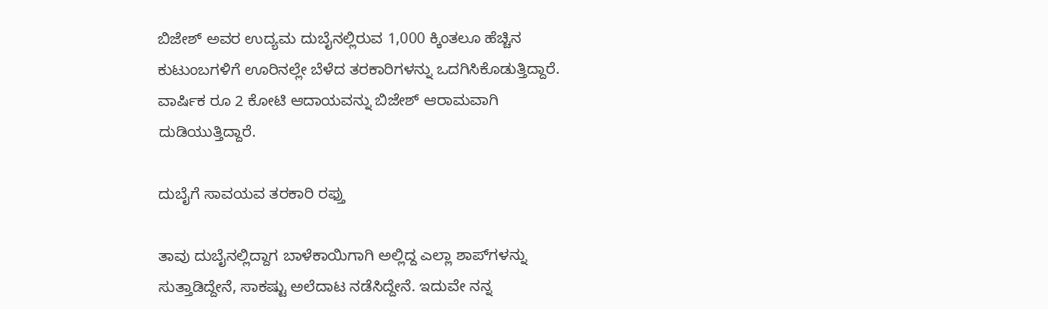ಬಿಜೇಶ್ ಅವರ ಉದ್ಯಮ ದುಬೈನಲ್ಲಿರುವ 1,000 ಕ್ಕಿಂತಲೂ ಹೆಚ್ಚಿನ ಕುಟುಂಬಗಳಿಗೆ ಊರಿನಲ್ಲೇ ಬೆಳೆದ ತರಕಾರಿಗಳನ್ನು ಒದಗಿಸಿಕೊಡುತ್ತಿದ್ದಾರೆ. ವಾರ್ಷಿಕ ರೂ 2 ಕೋಟಿ ಆದಾಯವನ್ನು ಬಿಜೇಶ್ ಆರಾಮವಾಗಿ ದುಡಿಯುತ್ತಿದ್ದಾರೆ.

ದುಬೈಗೆ ಸಾವಯವ ತರಕಾರಿ ರಫ್ತು

ತಾವು ದುಬೈನಲ್ಲಿದ್ದಾಗ ಬಾಳೆಕಾಯಿಗಾಗಿ ಅಲ್ಲಿದ್ದ ಎಲ್ಲಾ ಶಾಪ್‌ಗಳನ್ನು ಸುತ್ತಾಡಿದ್ದೇನೆ, ಸಾಕಷ್ಟು ಅಲೆದಾಟ ನಡೆಸಿದ್ದೇನೆ. ಇದುವೇ ನನ್ನ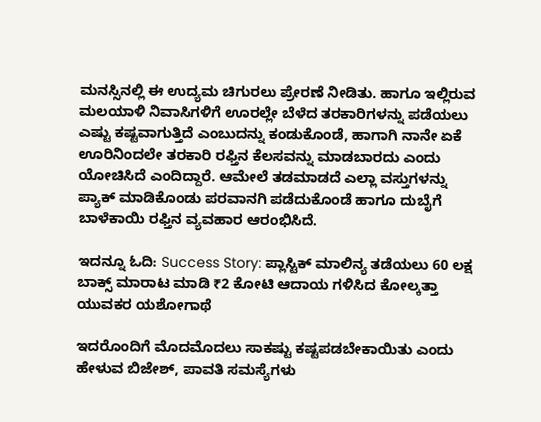ಮನಸ್ಸಿನಲ್ಲಿ ಈ ಉದ್ಯಮ ಚಿಗುರಲು ಪ್ರೇರಣೆ ನೀಡಿತು. ಹಾಗೂ ಇಲ್ಲಿರುವ ಮಲಯಾಳಿ ನಿವಾಸಿಗಳಿಗೆ ಊರಲ್ಲೇ ಬೆಳೆದ ತರಕಾರಿಗಳನ್ನು ಪಡೆಯಲು ಎಷ್ಟು ಕಷ್ಟವಾಗುತ್ತಿದೆ ಎಂಬುದನ್ನು ಕಂಡುಕೊಂಡೆ, ಹಾಗಾಗಿ ನಾನೇ ಏಕೆ ಊರಿನಿಂದಲೇ ತರಕಾರಿ ರಫ್ತಿನ ಕೆಲಸವನ್ನು ಮಾಡಬಾರದು ಎಂದು ಯೋಚಿಸಿದೆ ಎಂದಿದ್ದಾರೆ. ಆಮೇಲೆ ತಡಮಾಡದೆ ಎಲ್ಲಾ ವಸ್ತುಗಳನ್ನು ಪ್ಯಾಕ್ ಮಾಡಿಕೊಂಡು ಪರವಾನಗಿ ಪಡೆದುಕೊಂಡೆ ಹಾಗೂ ದುಬೈಗೆ ಬಾಳೆಕಾಯಿ ರಫ್ತಿನ ವ್ಯವಹಾರ ಆರಂಭಿಸಿದೆ.

ಇದನ್ನೂ ಓದಿ: Success Story: ಪ್ಲಾಸ್ಟಿಕ್ ಮಾಲಿನ್ಯ ತಡೆಯಲು 60 ಲಕ್ಷ ಬಾಕ್ಸ್ ಮಾರಾಟ ಮಾಡಿ ₹2 ಕೋಟಿ ಆದಾಯ ಗಳಿಸಿದ ಕೋಲ್ಕತ್ತಾ ಯುವಕರ ಯಶೋಗಾಥೆ

ಇದರೊಂದಿಗೆ ಮೊದಮೊದಲು ಸಾಕಷ್ಟು ಕಷ್ಟಪಡಬೇಕಾಯಿತು ಎಂದು ಹೇಳುವ ಬಿಜೇಶ್, ಪಾವತಿ ಸಮಸ್ಯೆಗಳು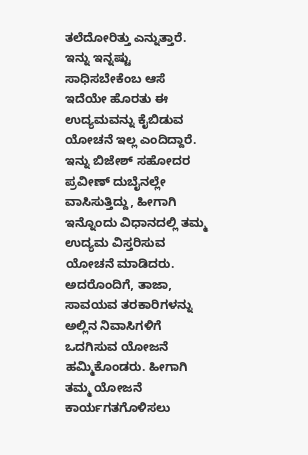ತಲೆದೋರಿತ್ತು ಎನ್ನುತ್ತಾರೆ. ಇನ್ನು ಇನ್ನಷ್ಟು ಸಾಧಿಸಬೇಕೆಂಬ ಆಸೆ ಇದೆಯೇ ಹೊರತು ಈ ಉದ್ಯಮವನ್ನು ಕೈಬಿಡುವ ಯೋಚನೆ ಇಲ್ಲ ಎಂದಿದ್ದಾರೆ. ಇನ್ನು ಬಿಜೇಶ್ ಸಹೋದರ ಪ್ರವೀಣ್ ದುಬೈನಲ್ಲೇ ವಾಸಿಸುತ್ತಿದ್ದು, ಹೀಗಾಗಿ ಇನ್ನೊಂದು ವಿಧಾನದಲ್ಲಿ ತಮ್ಮ ಉದ್ಯಮ ವಿಸ್ತರಿಸುವ ಯೋಚನೆ ಮಾಡಿದರು. ಅದರೊಂದಿಗೆ, ತಾಜಾ, ಸಾವಯವ ತರಕಾರಿಗಳನ್ನು ಅಲ್ಲಿನ ನಿವಾಸಿಗಳಿಗೆ ಒದಗಿಸುವ ಯೋಜನೆ ಹಮ್ಮಿಕೊಂಡರು. ಹೀಗಾಗಿ ತಮ್ಮ ಯೋಜನೆ ಕಾರ್ಯಗತಗೊಳಿಸಲು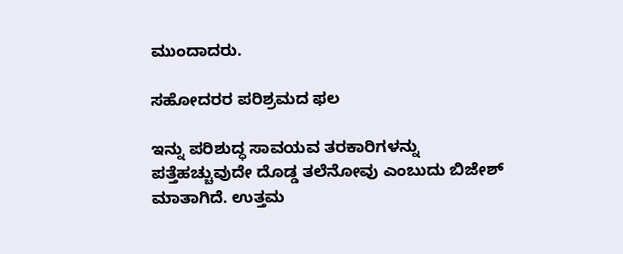ಮುಂದಾದರು.

ಸಹೋದರರ ಪರಿಶ್ರಮದ ಫಲ

ಇನ್ನು ಪರಿಶುದ್ಧ ಸಾವಯವ ತರಕಾರಿಗಳನ್ನು ಪತ್ತೆಹಚ್ಚುವುದೇ ದೊಡ್ಡ ತಲೆನೋವು ಎಂಬುದು ಬಿಜೇಶ್ ಮಾತಾಗಿದೆ. ಉತ್ತಮ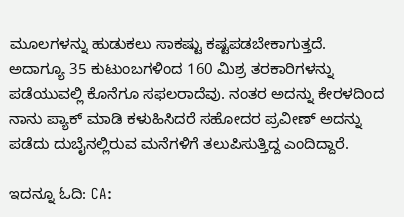ಮೂಲಗಳನ್ನು ಹುಡುಕಲು ಸಾಕಷ್ಟು ಕಷ್ಟಪಡಬೇಕಾಗುತ್ತದೆ. ಅದಾಗ್ಯೂ 35 ಕುಟುಂಬಗಳಿಂದ 160 ಮಿಶ್ರ ತರಕಾರಿಗಳನ್ನು ಪಡೆಯುವಲ್ಲಿ ಕೊನೆಗೂ ಸಫಲರಾದೆವು. ನಂತರ ಅದನ್ನು ಕೇರಳದಿಂದ ನಾನು ಪ್ಯಾಕ್ ಮಾಡಿ ಕಳುಹಿಸಿದರೆ ಸಹೋದರ ಪ್ರವೀಣ್ ಅದನ್ನು ಪಡೆದು ದುಬೈನಲ್ಲಿರುವ ಮನೆಗಳಿಗೆ ತಲುಪಿಸುತ್ತಿದ್ದ ಎಂದಿದ್ದಾರೆ.

ಇದನ್ನೂ ಓದಿ: CA: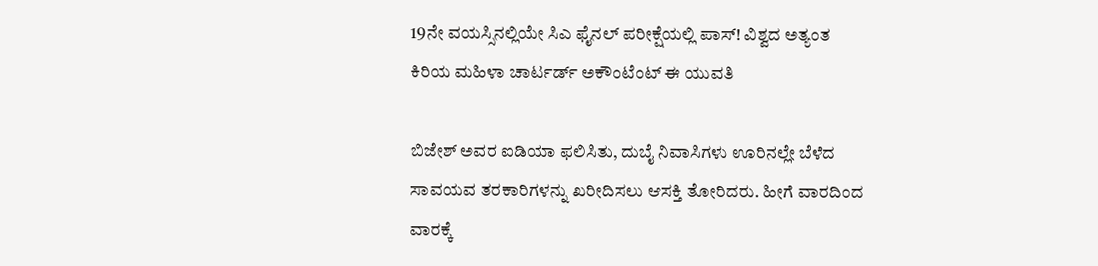19ನೇ ವಯಸ್ಸಿನಲ್ಲಿಯೇ ಸಿಎ ಫೈನಲ್‌ ಪರೀಕ್ಷೆಯಲ್ಲಿ ಪಾಸ್! ವಿಶ್ವದ ಅತ್ಯಂತ ಕಿರಿಯ ಮಹಿಳಾ ಚಾರ್ಟರ್ಡ್ ಅಕೌಂಟೆಂಟ್ ಈ ಯುವತಿ

ಬಿಜೇಶ್ ಅವರ ಐಡಿಯಾ ಫಲಿಸಿತು, ದುಬೈ ನಿವಾಸಿಗಳು ಊರಿನಲ್ಲೇ ಬೆಳೆದ ಸಾವಯವ ತರಕಾರಿಗಳನ್ನು ಖರೀದಿಸಲು ಆಸಕ್ತಿ ತೋರಿದರು. ಹೀಗೆ ವಾರದಿಂದ ವಾರಕ್ಕೆ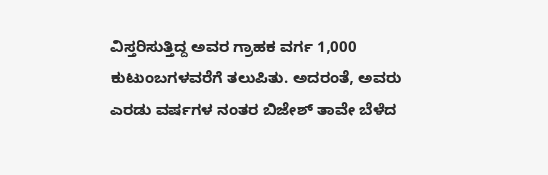ವಿಸ್ತರಿಸುತ್ತಿದ್ದ ಅವರ ಗ್ರಾಹಕ ವರ್ಗ 1,000 ಕುಟುಂಬಗಳವರೆಗೆ ತಲುಪಿತು. ಅದರಂತೆ, ಅವರು ಎರಡು ವರ್ಷಗಳ ನಂತರ ಬಿಜೇಶ್ ತಾವೇ ಬೆಳೆದ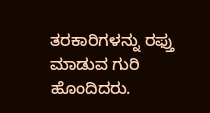ತರಕಾರಿಗಳನ್ನು ರಫ್ತು ಮಾಡುವ ಗುರಿ ಹೊಂದಿದರು.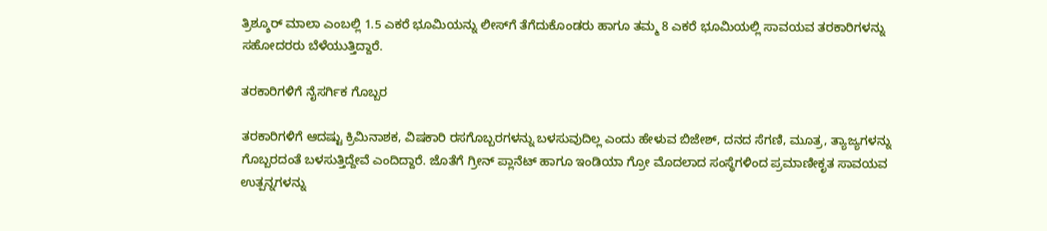ತ್ರಿಶ್ಶೂರ್ ಮಾಲಾ ಎಂಬಲ್ಲಿ 1.5 ಎಕರೆ ಭೂಮಿಯನ್ನು ಲೀಸ್‌ಗೆ ತೆಗೆದುಕೊಂಡರು ಹಾಗೂ ತಮ್ಮ 8 ಎಕರೆ ಭೂಮಿಯಲ್ಲಿ ಸಾವಯವ ತರಕಾರಿಗಳನ್ನು ಸಹೋದರರು ಬೆಳೆಯುತ್ತಿದ್ದಾರೆ.

ತರಕಾರಿಗಳಿಗೆ ನೈಸರ್ಗಿಕ ಗೊಬ್ಬರ

ತರಕಾರಿಗಳಿಗೆ ಆದಷ್ಟು ಕ್ರಿಮಿನಾಶಕ, ವಿಷಕಾರಿ ರಸಗೊಬ್ಬರಗಳನ್ನು ಬಳಸುವುದಿಲ್ಲ ಎಂದು ಹೇಳುವ ಬಿಜೇಶ್, ದನದ ಸೆಗಣಿ, ಮೂತ್ರ, ತ್ಯಾಜ್ಯಗಳನ್ನು ಗೊಬ್ಬರದಂತೆ ಬಳಸುತ್ತಿದ್ದೇವೆ ಎಂದಿದ್ದಾರೆ. ಜೊತೆಗೆ ಗ್ರೀನ್ ಪ್ಲಾನೆಟ್ ಹಾಗೂ ಇಂಡಿಯಾ ಗ್ರೋ ಮೊದಲಾದ ಸಂಸ್ಥೆಗಳಿಂದ ಪ್ರಮಾಣೀಕೃತ ಸಾವಯವ ಉತ್ಪನ್ನಗಳನ್ನು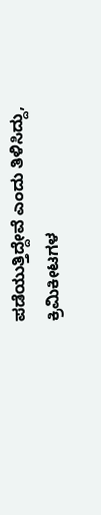ಪಡೆಯುತ್ತಿದ್ದೇವೆ ಎಂದು ತಿಳಿಸಿದ್ದು, ಕ್ರಿಮಿಕೀಟಗಳ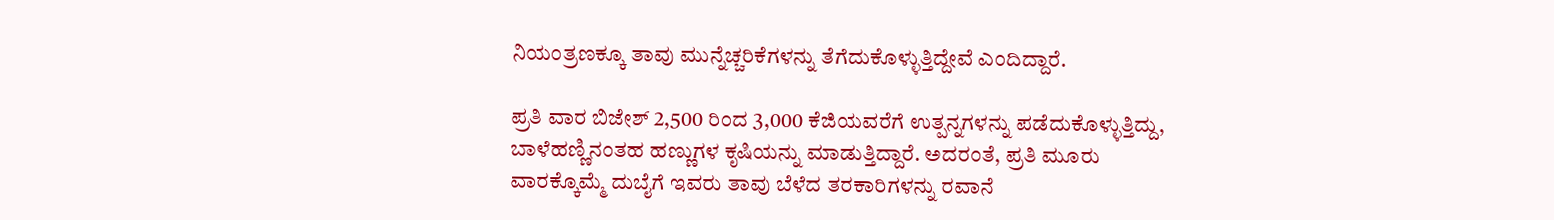ನಿಯಂತ್ರಣಕ್ಕೂ ತಾವು ಮುನ್ನೆಚ್ಚರಿಕೆಗಳನ್ನು ತೆಗೆದುಕೊಳ್ಳುತ್ತಿದ್ದೇವೆ ಎಂದಿದ್ದಾರೆ.

ಪ್ರತಿ ವಾರ ಬಿಜೇಶ್ 2,500 ರಿಂದ 3,000 ಕೆಜಿಯವರೆಗೆ ಉತ್ಪನ್ನಗಳನ್ನು ಪಡೆದುಕೊಳ್ಳುತ್ತಿದ್ದು, ಬಾಳೆಹಣ್ಣಿನಂತಹ ಹಣ್ಣುಗಳ ಕೃಷಿಯನ್ನು ಮಾಡುತ್ತಿದ್ದಾರೆ. ಅದರಂತೆ, ಪ್ರತಿ ಮೂರು ವಾರಕ್ಕೊಮ್ಮೆ ದುಬೈಗೆ ಇವರು ತಾವು ಬೆಳೆದ ತರಕಾರಿಗಳನ್ನು ರವಾನೆ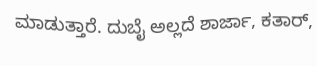ಮಾಡುತ್ತಾರೆ. ದುಬೈ ಅಲ್ಲದೆ ಶಾರ್ಜಾ, ಕತಾರ್,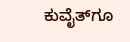ಕುವೈತ್‌ಗೂ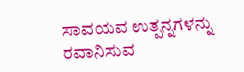ಸಾವಯವ ಉತ್ಪನ್ನಗಳನ್ನು ರವಾನಿಸುವ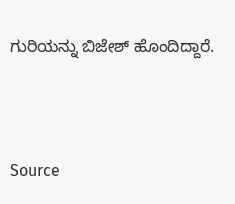ಗುರಿಯನ್ನು ಬಿಜೇಶ್ ಹೊಂದಿದ್ದಾರೆ.



Source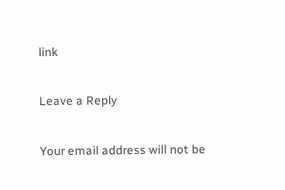link

Leave a Reply

Your email address will not be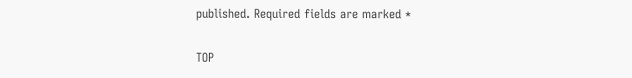published. Required fields are marked *

TOP